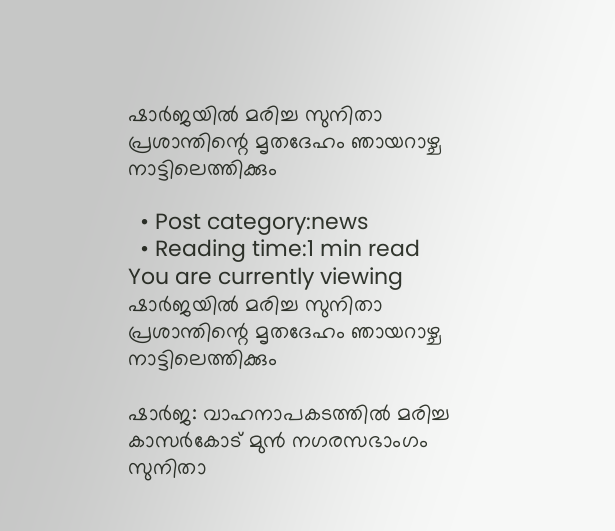ഷാര്‍ജയില്‍ മരിച്ച സുനിതാ പ്രശാന്തിന്റെ മൃതദേഹം ഞായറാഴ്ച നാട്ടിലെത്തിക്കും

  • Post category:news
  • Reading time:1 min read
You are currently viewing ഷാര്‍ജയില്‍ മരിച്ച സുനിതാ പ്രശാന്തിന്റെ മൃതദേഹം ഞായറാഴ്ച നാട്ടിലെത്തിക്കും

ഷാര്‍ജ: വാഹനാപകടത്തില്‍ മരിച്ച കാസര്‍കോട് മുന്‍ നഗരസഭാംഗം സുനിതാ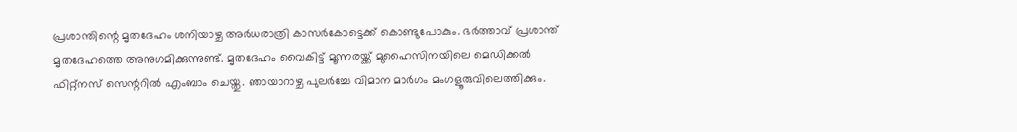പ്രശാന്തിന്റെ മൃതദേഹം ശനിയാഴ്ച അര്‍ധരാത്രി കാസര്‍കോട്ടെക്ക് കൊണ്ടുപോകും. ഭര്‍ത്താവ് പ്രശാന്ത് മൃതദേഹത്തെ അനുഗമിക്കുന്നുണ്ട്. മൃതദേഹം വൈകിട്ട് മൂന്നരയ്ക്ക് മുഹൈസിനയിലെ മെഡിക്കല്‍ ഫിറ്റ്‌നസ് സെന്ററില്‍ എംബാം ചെയ്തു. ഞായാറാഴ്ച പുലര്‍ച്ചേ വിമാന മാര്‍ഗം മംഗളൂരുവിലെത്തിക്കും.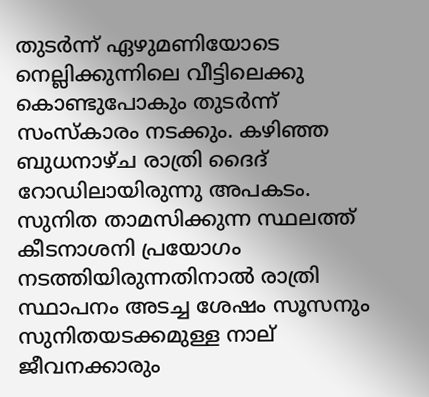തുടര്‍ന്ന് ഏഴുമണിയോടെ നെല്ലിക്കുന്നിലെ വീട്ടിലെക്കു കൊണ്ടുപോകും തുടര്‍ന്ന് സംസ്‌കാരം നടക്കും. കഴിഞ്ഞ ബുധനാഴ്ച രാത്രി ദൈദ് റോഡിലായിരുന്നു അപകടം. സുനിത താമസിക്കുന്ന സ്ഥലത്ത് കീടനാശനി പ്രയോഗം നടത്തിയിരുന്നതിനാല്‍ രാത്രി സ്ഥാപനം അടച്ച ശേഷം സൂസനും സുനിതയടക്കമുള്ള നാല് ജീവനക്കാരും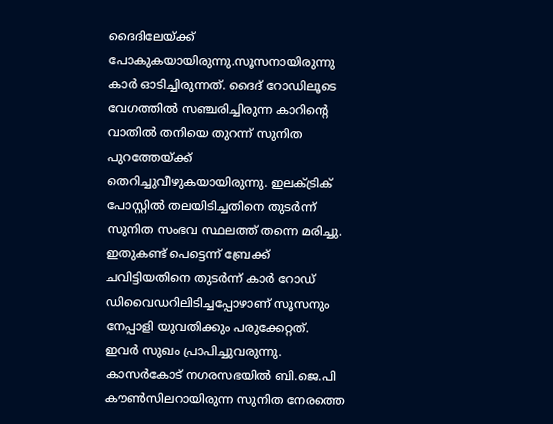ദൈദിലേയ്ക്ക് പോകുകയായിരുന്നു.സൂസനായിരുന്നു കാര്‍ ഓടിച്ചിരുന്നത്. ദൈദ് റോഡിലൂടെ വേഗത്തില്‍ സഞ്ചരിച്ചിരുന്ന കാറിന്റെ വാതില്‍ തനിയെ തുറന്ന് സുനിത പുറത്തേയ്ക്ക് തെറിച്ചുവീഴുകയായിരുന്നു. ഇലക്ട്രിക് പോസ്റ്റില്‍ തലയിടിച്ചതിനെ തുടര്‍ന്ന് സുനിത സംഭവ സ്ഥലത്ത് തന്നെ മരിച്ചു. ഇതുകണ്ട് പെട്ടെന്ന് ബ്രേക്ക് ചവിട്ടിയതിനെ തുടര്‍ന്ന് കാര്‍ റോഡ് ഡിവൈഡറിലിടിച്ചപ്പോഴാണ് സൂസനും നേപ്പാളി യുവതിക്കും പരുക്കേറ്റത്.  ഇവര്‍ സുഖം പ്രാപിച്ചുവരുന്നു. കാസര്‍കോട് നഗരസഭയില്‍ ബി.ജെ.പി കൗണ്‍സിലറായിരുന്ന സുനിത നേരത്തെ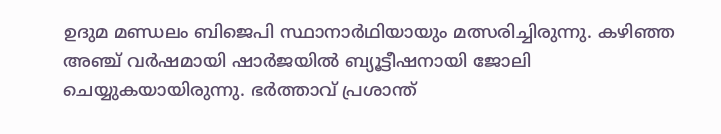ഉദുമ മണ്ഡലം ബിജെപി സ്ഥാനാര്‍ഥിയായും മത്സരിച്ചിരുന്നു. കഴിഞ്ഞ അഞ്ച് വര്‍ഷമായി ഷാര്‍ജയില്‍ ബ്യൂട്ടീഷനായി ജോലി ചെയ്യുകയായിരുന്നു. ഭര്‍ത്താവ് പ്രശാന്ത്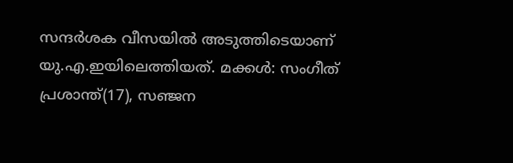സന്ദര്‍ശക വീസയില്‍ അടുത്തിടെയാണ് യു.എ.ഇയിലെത്തിയത്. മക്കള്‍: സംഗീത് പ്രശാന്ത്(17), സഞ്ജന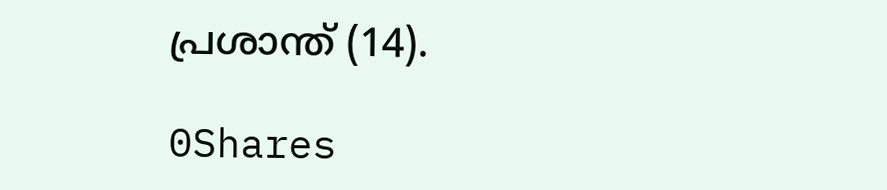പ്രശാന്ത് (14).

0Shares